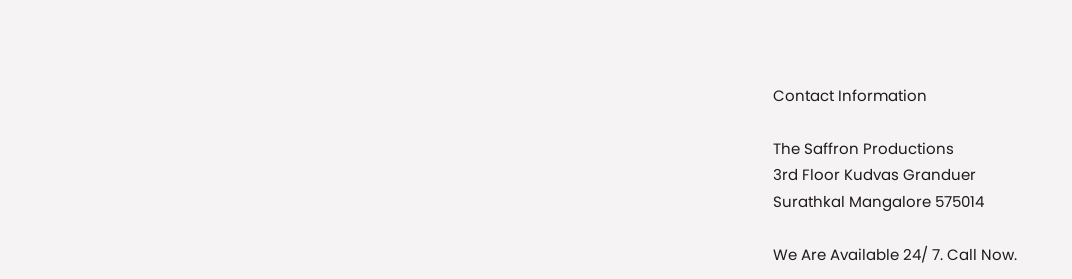Contact Information

The Saffron Productions
3rd Floor Kudvas Granduer
Surathkal Mangalore 575014

We Are Available 24/ 7. Call Now.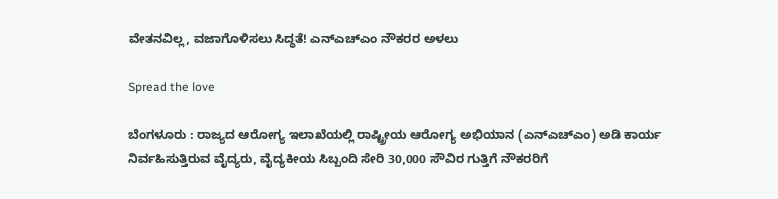ವೇತನವಿಲ್ಲ, ವಜಾಗೊಳಿಸಲು ಸಿದ್ಧತೆ! ಎನ್‌ಎಚ್‌ಎಂ ನೌಕರರ ಅಳಲು

Spread the love

ಬೆಂಗಳೂರು : ರಾಜ್ಯದ ಆರೋಗ್ಯ ಇಲಾಖೆಯಲ್ಲಿ ರಾಷ್ಟ್ರೀಯ ಆರೋಗ್ಯ ಅಭಿಯಾನ (ಎನ್‌ಎಚ್‌ಎಂ) ಅಡಿ ಕಾರ್ಯ ನಿರ್ವಹಿಸುತ್ತಿರುವ ವೈದ್ಯರು, ವೈದ್ಯಕೀಯ ಸಿಬ್ಬಂದಿ ಸೇರಿ 30,000 ಸೌವಿರ ಗುತ್ತಿಗೆ ನೌಕರರಿಗೆ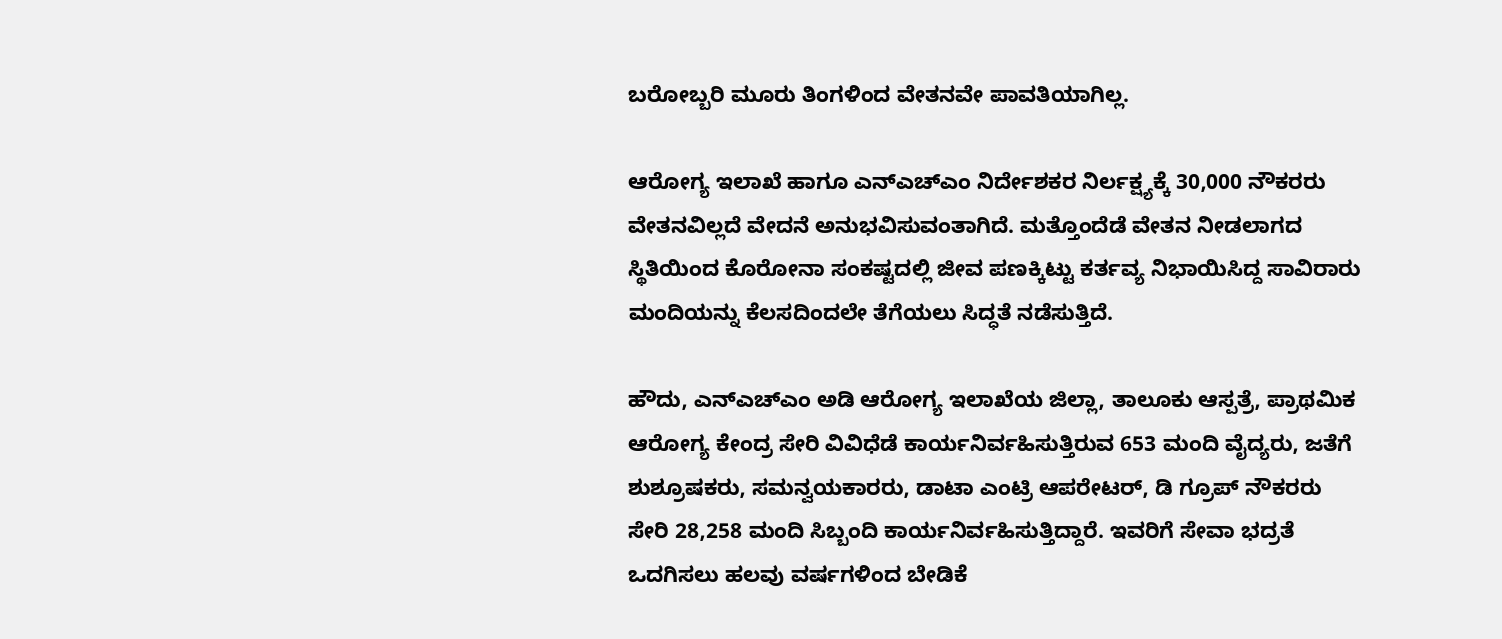ಬರೋಬ್ಬರಿ ಮೂರು ತಿಂಗಳಿಂದ ವೇತನವೇ ಪಾವತಿಯಾಗಿಲ್ಲ.

ಆರೋಗ್ಯ ಇಲಾಖೆ ಹಾಗೂ ಎನ್‌ಎಚ್‌ಎಂ ನಿರ್ದೇಶಕರ ನಿರ್ಲಕ್ಷ್ಯಕ್ಕೆ 30,000 ನೌಕರರು ವೇತನವಿಲ್ಲದೆ ವೇದನೆ ಅನುಭವಿಸುವಂತಾಗಿದೆ. ಮತ್ತೊಂದೆಡೆ ವೇತನ ನೀಡಲಾಗದ ಸ್ಥಿತಿಯಿಂದ ಕೊರೋನಾ ಸಂಕಷ್ಟದಲ್ಲಿ ಜೀವ ಪಣಕ್ಕಿಟ್ಟು ಕರ್ತವ್ಯ ನಿಭಾಯಿಸಿದ್ದ ಸಾವಿರಾರು ಮಂದಿಯನ್ನು ಕೆಲಸದಿಂದಲೇ ತೆಗೆಯಲು ಸಿದ್ಧತೆ ನಡೆಸುತ್ತಿದೆ.

ಹೌದು, ಎನ್‌ಎಚ್‌ಎಂ ಅಡಿ ಆರೋಗ್ಯ ಇಲಾಖೆಯ ಜಿಲ್ಲಾ, ತಾಲೂಕು ಆಸ್ಪತ್ರೆ, ಪ್ರಾಥಮಿಕ ಆರೋಗ್ಯ ಕೇಂದ್ರ ಸೇರಿ ವಿವಿಧೆಡೆ ಕಾರ್ಯನಿರ್ವಹಿಸುತ್ತಿರುವ 653 ಮಂದಿ ವೈದ್ಯರು, ಜತೆಗೆ ಶುಶ್ರೂಷಕರು, ಸಮನ್ವಯಕಾರರು, ಡಾಟಾ ಎಂಟ್ರಿ ಆಪರೇಟರ್‌, ಡಿ ಗ್ರೂಪ್‌ ನೌಕರರು ಸೇರಿ 28,258 ಮಂದಿ ಸಿಬ್ಬಂದಿ ಕಾರ್ಯನಿರ್ವಹಿಸುತ್ತಿದ್ದಾರೆ. ಇವರಿಗೆ ಸೇವಾ ಭದ್ರತೆ ಒದಗಿಸಲು ಹಲವು ವರ್ಷಗಳಿಂದ ಬೇಡಿಕೆ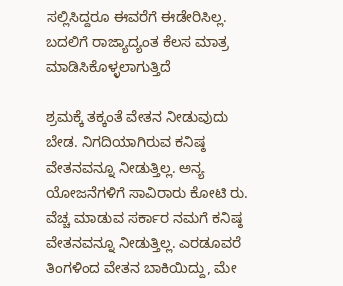ಸಲ್ಲಿಸಿದ್ದರೂ ಈವರೆಗೆ ಈಡೇರಿಸಿಲ್ಲ. ಬದಲಿಗೆ ರಾಜ್ಯಾದ್ಯಂತ ಕೆಲಸ ಮಾತ್ರ ಮಾಡಿಸಿಕೊಳ್ಳಲಾಗುತ್ತಿದೆ

ಶ್ರಮಕ್ಕೆ ತಕ್ಕಂತೆ ವೇತನ ನೀಡುವುದು ಬೇಡ. ನಿಗದಿಯಾಗಿರುವ ಕನಿಷ್ಠ ವೇತನವನ್ನೂ ನೀಡುತ್ತಿಲ್ಲ. ಅನ್ಯ ಯೋಜನೆಗಳಿಗೆ ಸಾವಿರಾರು ಕೋಟಿ ರು. ವೆಚ್ಚ ಮಾಡುವ ಸರ್ಕಾರ ನಮಗೆ ಕನಿಷ್ಠ ವೇತನವನ್ನೂ ನೀಡುತ್ತಿಲ್ಲ. ಎರಡೂವರೆ ತಿಂಗಳಿಂದ ವೇತನ ಬಾಕಿಯಿದ್ದು, ಮೇ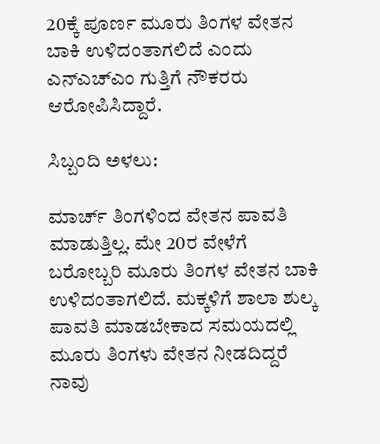20ಕ್ಕೆ ಪೂರ್ಣ ಮೂರು ತಿಂಗಳ ವೇತನ ಬಾಕಿ ಉಳಿದಂತಾಗಲಿದೆ ಎಂದು ಎನ್‌ಎಚ್‌ಎಂ ಗುತ್ತಿಗೆ ನೌಕರರು ಆರೋಪಿಸಿದ್ದಾರೆ.

ಸಿಬ್ಬಂದಿ ಅಳಲು:

ಮಾರ್ಚ್ ತಿಂಗಳಿಂದ ವೇತನ ಪಾವತಿ ಮಾಡುತ್ತಿಲ್ಲ. ಮೇ 20ರ ವೇಳೆಗೆ ಬರೋಬ್ಬರಿ ಮೂರು ತಿಂಗಳ ವೇತನ ಬಾಕಿ ಉಳಿದಂತಾಗಲಿದೆ. ಮಕ್ಕಳಿಗೆ ಶಾಲಾ ಶುಲ್ಕ ಪಾವತಿ ಮಾಡಬೇಕಾದ ಸಮಯದಲ್ಲಿ ಮೂರು ತಿಂಗಳು ವೇತನ ನೀಡದಿದ್ದರೆ ನಾವು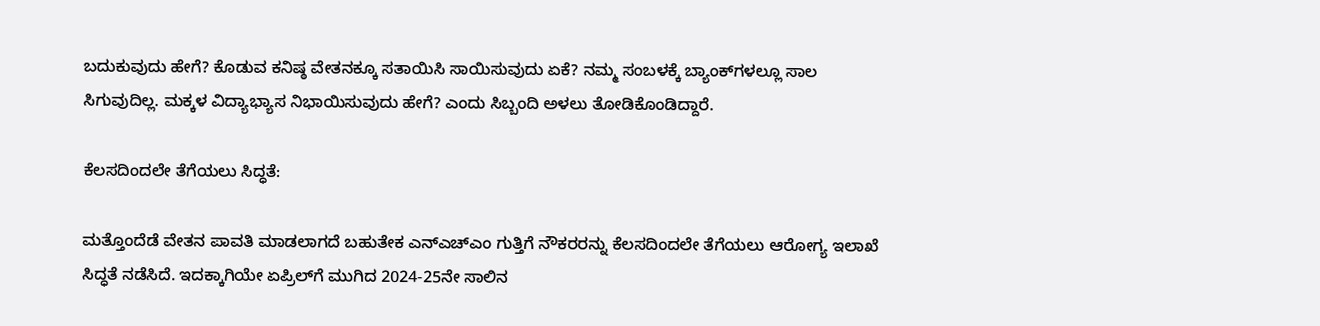ಬದುಕುವುದು ಹೇಗೆ? ಕೊಡುವ ಕನಿಷ್ಠ ವೇತನಕ್ಕೂ ಸತಾಯಿಸಿ ಸಾಯಿಸುವುದು ಏಕೆ? ನಮ್ಮ ಸಂಬಳಕ್ಕೆ ಬ್ಯಾಂಕ್‌ಗಳಲ್ಲೂ ಸಾಲ ಸಿಗುವುದಿಲ್ಲ. ಮಕ್ಕಳ ವಿದ್ಯಾಭ್ಯಾಸ ನಿಭಾಯಿಸುವುದು ಹೇಗೆ? ಎಂದು ಸಿಬ್ಬಂದಿ ಅಳಲು ತೋಡಿಕೊಂಡಿದ್ದಾರೆ.

ಕೆಲಸದಿಂದಲೇ ತೆಗೆಯಲು ಸಿದ್ಧತೆ:

ಮತ್ತೊಂದೆಡೆ ವೇತನ ಪಾವತಿ ಮಾಡಲಾಗದೆ ಬಹುತೇಕ ಎನ್‌ಎಚ್‌ಎಂ ಗುತ್ತಿಗೆ ನೌಕರರನ್ನು ಕೆಲಸದಿಂದಲೇ ತೆಗೆಯಲು ಆರೋಗ್ಯ ಇಲಾಖೆ ಸಿದ್ಧತೆ ನಡೆಸಿದೆ. ಇದಕ್ಕಾಗಿಯೇ ಏಪ್ರಿಲ್‌ಗೆ ಮುಗಿದ 2024-25ನೇ ಸಾಲಿನ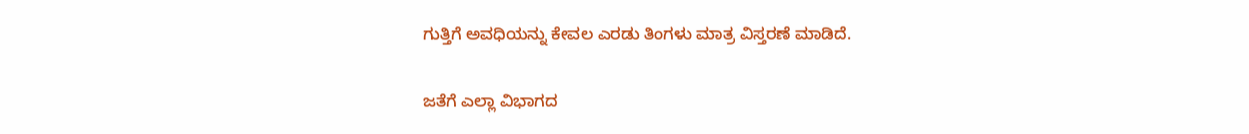ಗುತ್ತಿಗೆ ಅವಧಿಯನ್ನು ಕೇವಲ ಎರಡು ತಿಂಗಳು ಮಾತ್ರ ವಿಸ್ತರಣೆ ಮಾಡಿದೆ.

ಜತೆಗೆ ಎಲ್ಲಾ ವಿಭಾಗದ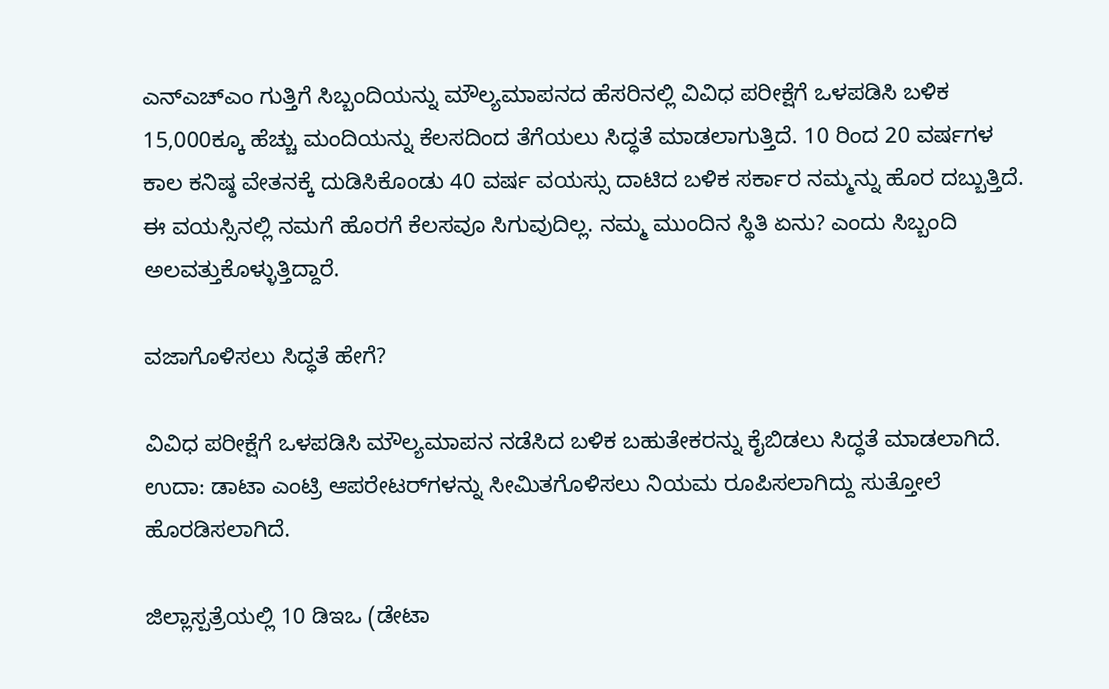ಎನ್‌ಎಚ್‌ಎಂ ಗುತ್ತಿಗೆ ಸಿಬ್ಬಂದಿಯನ್ನು ಮೌಲ್ಯಮಾಪನದ ಹೆಸರಿನಲ್ಲಿ ವಿವಿಧ ಪರೀಕ್ಷೆಗೆ ಒಳಪಡಿಸಿ ಬಳಿಕ 15,000ಕ್ಕೂ ಹೆಚ್ಚು ಮಂದಿಯನ್ನು ಕೆಲಸದಿಂದ ತೆಗೆಯಲು ಸಿದ್ಧತೆ ಮಾಡಲಾಗುತ್ತಿದೆ. 10 ರಿಂದ 20 ವರ್ಷಗಳ ಕಾಲ ಕನಿಷ್ಠ ವೇತನಕ್ಕೆ ದುಡಿಸಿಕೊಂಡು 40 ವರ್ಷ ವಯಸ್ಸು ದಾಟಿದ ಬಳಿಕ ಸರ್ಕಾರ ನಮ್ಮನ್ನು ಹೊರ ದಬ್ಬುತ್ತಿದೆ. ಈ ವಯಸ್ಸಿನಲ್ಲಿ ನಮಗೆ ಹೊರಗೆ ಕೆಲಸವೂ ಸಿಗುವುದಿಲ್ಲ. ನಮ್ಮ ಮುಂದಿನ ಸ್ಥಿತಿ ಏನು? ಎಂದು ಸಿಬ್ಬಂದಿ ಅಲವತ್ತುಕೊಳ್ಳುತ್ತಿದ್ದಾರೆ.

ವಜಾಗೊಳಿಸಲು ಸಿದ್ಧತೆ ಹೇಗೆ?

ವಿವಿಧ ಪರೀಕ್ಷೆಗೆ ಒಳಪಡಿಸಿ ಮೌಲ್ಯಮಾಪನ ನಡೆಸಿದ ಬಳಿಕ ಬಹುತೇಕರನ್ನು ಕೈಬಿಡಲು ಸಿದ್ಧತೆ ಮಾಡಲಾಗಿದೆ. ಉದಾ: ಡಾಟಾ ಎಂಟ್ರಿ ಆಪರೇಟರ್‌ಗಳನ್ನು ಸೀಮಿತಗೊಳಿಸಲು ನಿಯಮ ರೂಪಿಸಲಾಗಿದ್ದು ಸುತ್ತೋಲೆ ಹೊರಡಿಸಲಾಗಿದೆ.

ಜಿಲ್ಲಾಸ್ಪತ್ರೆಯಲ್ಲಿ 10 ಡಿಇಒ (ಡೇಟಾ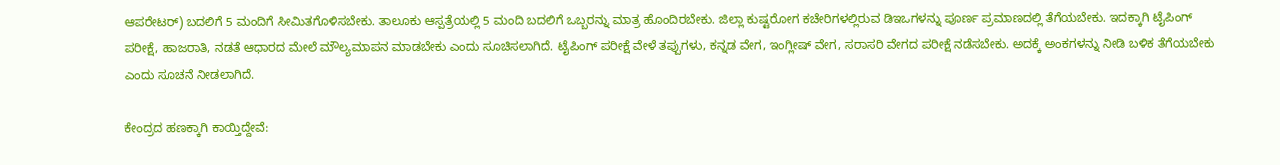ಆಪರೇಟರ್‌) ಬದಲಿಗೆ 5 ಮಂದಿಗೆ ಸೀಮಿತಗೊಳಿಸಬೇಕು. ತಾಲೂಕು ಆಸ್ಪತ್ರೆಯಲ್ಲಿ 5 ಮಂದಿ ಬದಲಿಗೆ ಒಬ್ಬರನ್ನು ಮಾತ್ರ ಹೊಂದಿರಬೇಕು. ಜಿಲ್ಲಾ ಕುಷ್ಟರೋಗ ಕಚೇರಿಗಳಲ್ಲಿರುವ ಡಿಇಒಗಳನ್ನು ಪೂರ್ಣ ಪ್ರಮಾಣದಲ್ಲಿ ತೆಗೆಯಬೇಕು. ಇದಕ್ಕಾಗಿ ಟೈಪಿಂಗ್ ಪರೀಕ್ಷೆ, ಹಾಜರಾತಿ, ನಡತೆ ಆಧಾರದ ಮೇಲೆ ಮೌಲ್ಯಮಾಪನ ಮಾಡಬೇಕು ಎಂದು ಸೂಚಿಸಲಾಗಿದೆ. ಟೈಪಿಂಗ್‌ ಪರೀಕ್ಷೆ ವೇಳೆ ತಪ್ಪುಗಳು, ಕನ್ನಡ ವೇಗ, ಇಂಗ್ಲೀಷ್ ವೇಗ, ಸರಾಸರಿ ವೇಗದ ಪರೀಕ್ಷೆ ನಡೆಸಬೇಕು. ಅದಕ್ಕೆ ಅಂಕಗಳನ್ನು ನೀಡಿ ಬಳಿಕ ತೆಗೆಯಬೇಕು ಎಂದು ಸೂಚನೆ ನೀಡಲಾಗಿದೆ.

ಕೇಂದ್ರದ ಹಣಕ್ಕಾಗಿ ಕಾಯ್ತಿದ್ದೇವೆ: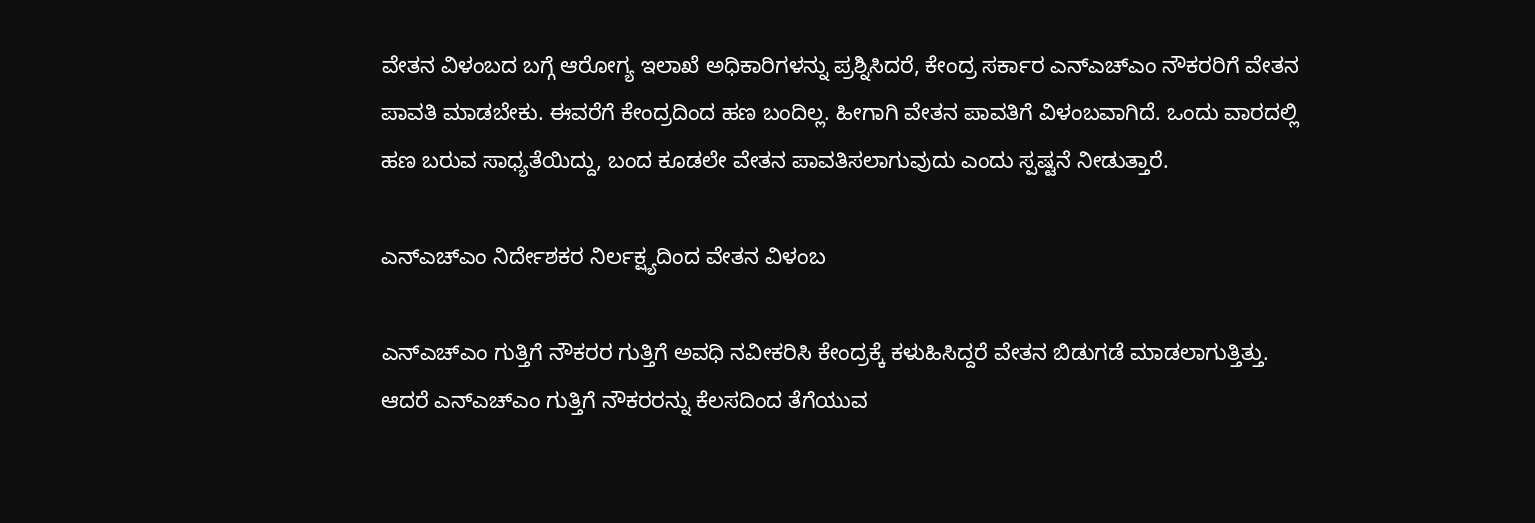ವೇತನ ವಿಳಂಬದ ಬಗ್ಗೆ ಆರೋಗ್ಯ ಇಲಾಖೆ ಅಧಿಕಾರಿಗಳನ್ನು ಪ್ರಶ್ನಿಸಿದರೆ, ಕೇಂದ್ರ ಸರ್ಕಾರ ಎನ್‌ಎಚ್‌ಎಂ ನೌಕರರಿಗೆ ವೇತನ ಪಾವತಿ ಮಾಡಬೇಕು. ಈವರೆಗೆ ಕೇಂದ್ರದಿಂದ ಹಣ ಬಂದಿಲ್ಲ. ಹೀಗಾಗಿ ವೇತನ ಪಾವತಿಗೆ ವಿಳಂಬವಾಗಿದೆ. ಒಂದು ವಾರದಲ್ಲಿ ಹಣ ಬರುವ ಸಾಧ್ಯತೆಯಿದ್ದು, ಬಂದ ಕೂಡಲೇ ವೇತನ ಪಾವತಿಸಲಾಗುವುದು ಎಂದು ಸ್ಪಷ್ಟನೆ ನೀಡುತ್ತಾರೆ.

ಎನ್‌ಎಚ್‌ಎಂ ನಿರ್ದೇಶಕರ ನಿರ್ಲಕ್ಷ್ಯದಿಂದ ವೇತನ ವಿಳಂಬ

ಎನ್‌ಎಚ್‌ಎಂ ಗುತ್ತಿಗೆ ನೌಕರರ ಗುತ್ತಿಗೆ ಅವಧಿ ನವೀಕರಿಸಿ ಕೇಂದ್ರಕ್ಕೆ ಕಳುಹಿಸಿದ್ದರೆ ವೇತನ ಬಿಡುಗಡೆ ಮಾಡಲಾಗುತ್ತಿತ್ತು. ಆದರೆ ಎನ್‌ಎಚ್‌ಎಂ ಗುತ್ತಿಗೆ ನೌಕರರನ್ನು ಕೆಲಸದಿಂದ ತೆಗೆಯುವ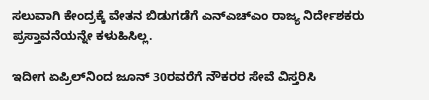ಸಲುವಾಗಿ ಕೇಂದ್ರಕ್ಕೆ ವೇತನ ಬಿಡುಗಡೆಗೆ ಎನ್‌ಎಚ್‌ಎಂ ರಾಜ್ಯ ನಿರ್ದೇಶಕರು ಪ್ರಸ್ತಾವನೆಯನ್ನೇ ಕಳುಹಿಸಿಲ್ಲ.

ಇದೀಗ ಏಪ್ರಿಲ್‌ನಿಂದ ಜೂನ್‌ 30ರವರೆಗೆ ನೌಕರರ ಸೇವೆ ವಿಸ್ತರಿಸಿ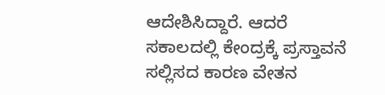ಆದೇಶಿಸಿದ್ದಾರೆ. ಆದರೆ ಸಕಾಲದಲ್ಲಿ ಕೇಂದ್ರಕ್ಕೆ ಪ್ರಸ್ತಾವನೆ ಸಲ್ಲಿಸದ ಕಾರಣ ವೇತನ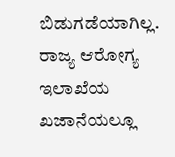ಬಿಡುಗಡೆಯಾಗಿಲ್ಲ. ರಾಜ್ಯ ಆರೋಗ್ಯ ಇಲಾಖೆಯ ಖಜಾನೆಯಲ್ಲೂ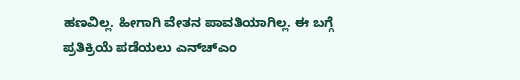ಹಣವಿಲ್ಲ. ಹೀಗಾಗಿ ವೇತನ ಪಾವತಿಯಾಗಿಲ್ಲ. ಈ ಬಗ್ಗೆ ಪ್ರತಿಕ್ರಿಯೆ ಪಡೆಯಲು ಎನ್‌ಚ್‌ಎಂ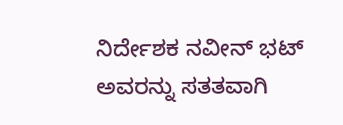ನಿರ್ದೇಶಕ ನವೀನ್‌ ಭಟ್‌ ಅವರನ್ನು ಸತತವಾಗಿ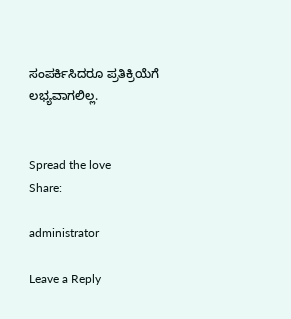ಸಂಪರ್ಕಿಸಿದರೂ ಪ್ರತಿಕ್ರಿಯೆಗೆ ಲಭ್ಯವಾಗಲಿಲ್ಲ.


Spread the love
Share:

administrator

Leave a Reply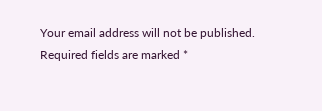Your email address will not be published. Required fields are marked *